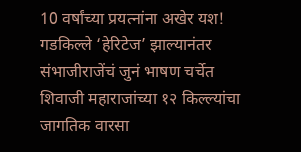10 वर्षांच्या प्रयत्नांना अखेर यश! गडकिल्ले ‘हेरिटेज’ झाल्यानंतर संभाजीराजेंचं जुनं भाषण चर्चेत
शिवाजी महाराजांच्या १२ किल्ल्यांचा जागतिक वारसा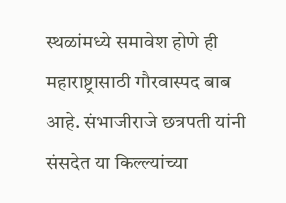स्थळांमध्ये समावेश होणे ही महाराष्ट्रासाठी गौरवास्पद बाब आहे. संभाजीराजे छत्रपती यांनी संसदेत या किल्ल्यांच्या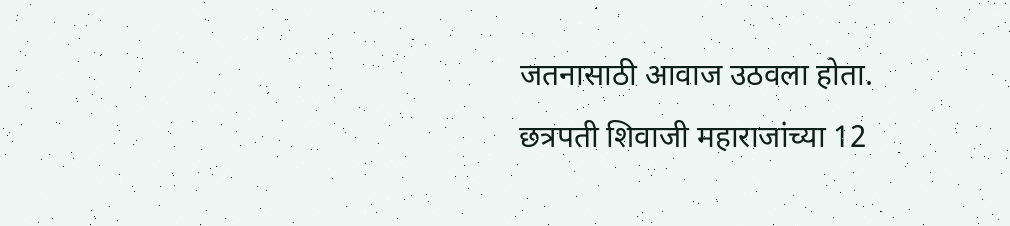जतनासाठी आवाज उठवला होता. छत्रपती शिवाजी महाराजांच्या 12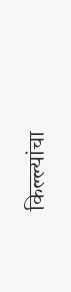किल्ल्यांचा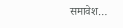समावेश…